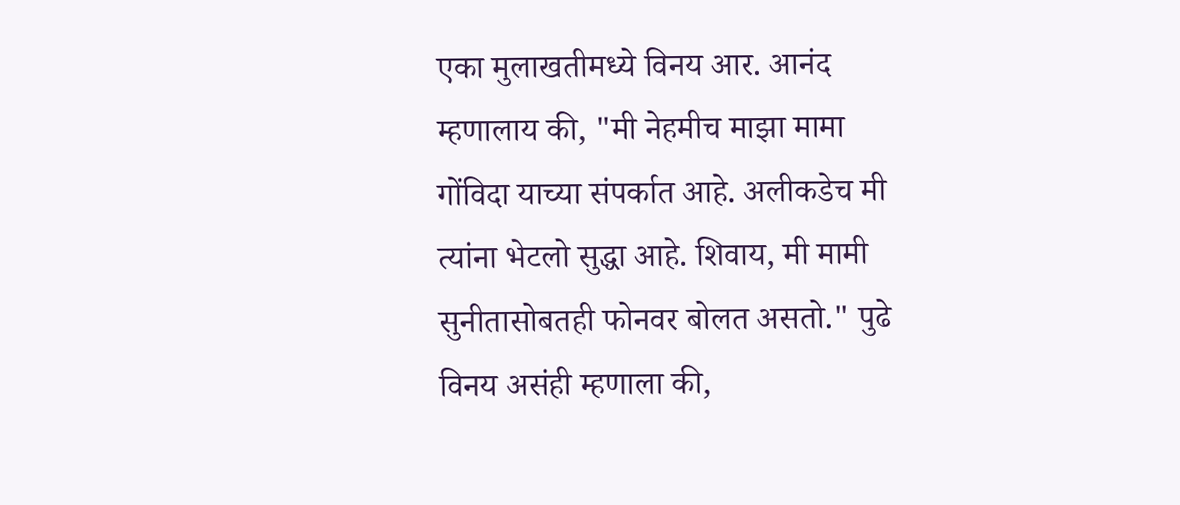एका मुलाखतीमध्ये विनय आर. आनंद म्हणालाय की, "मी नेहमीच माझा मामा गोंविदा याच्या संपर्कात आहे. अलीकडेच मी त्यांना भेटलो सुद्धा आहे. शिवाय, मी मामी सुनीतासोबतही फोनवर बोलत असतो." पुढे विनय असंही म्हणाला की,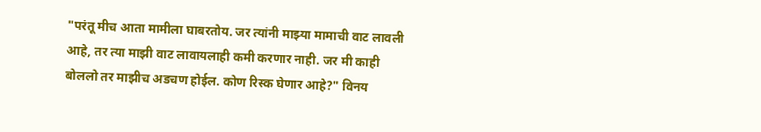"परंतू मीच आता मामीला घाबरतोय. जर त्यांनी माझ्या मामाची वाट लावली आहे, तर त्या माझी वाट लावायलाही कमी करणार नाही. जर मी काही बोललो तर माझीच अडचण होईल. कोण रिस्क घेणार आहे?" विनय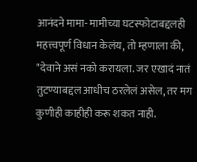आनंदने मामा- मामीच्या घटस्फोटाबद्दलही महत्त्वपूर्ण विधान केलंय, तो म्हणाला की, "देवाने असं नको करायला. जर एखादं नातं तुटण्याबद्दल आधीच ठरलेलं असेल, तर मग कुणीही काहीही करू शकत नाही.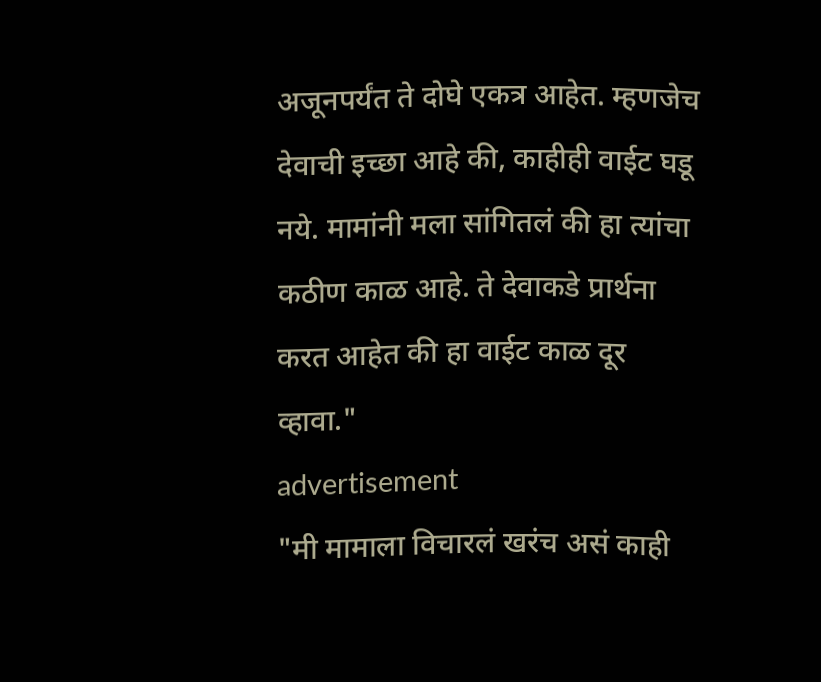अजूनपर्यंत ते दोघे एकत्र आहेत. म्हणजेच देवाची इच्छा आहे की, काहीही वाईट घडू नये. मामांनी मला सांगितलं की हा त्यांचा कठीण काळ आहे. ते देवाकडे प्रार्थना करत आहेत की हा वाईट काळ दूर व्हावा."
advertisement
"मी मामाला विचारलं खरंच असं काही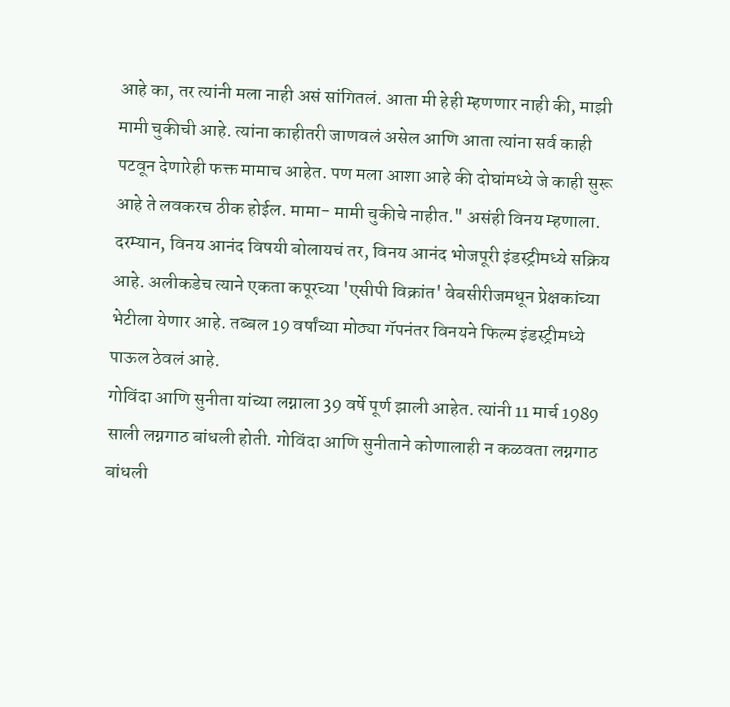आहे का, तर त्यांनी मला नाही असं सांगितलं. आता मी हेही म्हणणार नाही की, माझी मामी चुकीची आहे. त्यांना काहीतरी जाणवलं असेल आणि आता त्यांना सर्व काही पटवून देणारेही फक्त मामाच आहेत. पण मला आशा आहे की दोघांमध्ये जे काही सुरू आहे ते लवकरच ठीक होईल. मामा- मामी चुकीचे नाहीत." असंही विनय म्हणाला. दरम्यान, विनय आनंद विषयी बोलायचं तर, विनय आनंद भोजपूरी इंडस्ट्रीमध्ये सक्रिय आहे. अलीकडेच त्याने एकता कपूरच्या 'एसीपी विक्रांत' वेबसीरीजमधून प्रेक्षकांच्या भेटीला येणार आहे. तब्बल 19 वर्षांच्या मोठ्या गॅपनंतर विनयने फिल्म इंडस्ट्रीमध्ये पाऊल ठेवलं आहे.
गोविंदा आणि सुनीता यांच्या लग्नाला 39 वर्षे पूर्ण झाली आहेत. त्यांनी 11 मार्च 1989 साली लग्नगाठ बांधली होती. गोविंदा आणि सुनीताने कोणालाही न कळवता लग्नगाठ बांधली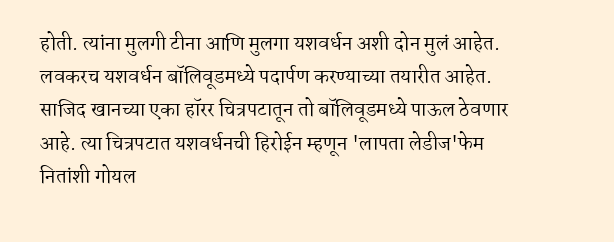होती. त्यांना मुलगी टीना आणि मुलगा यशवर्धन अशी दोन मुलं आहेत. लवकरच यशवर्धन बॉलिवूडमध्ये पदार्पण करण्याच्या तयारीत आहेत. साजिद खानच्या एका हॉरर चित्रपटातून तो बॉलिवूडमध्ये पाऊल ठेवणार आहे. त्या चित्रपटात यशवर्धनची हिरोईन म्हणून 'लापता लेडीज'फेम नितांशी गोयल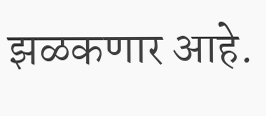झळकणार आहे.